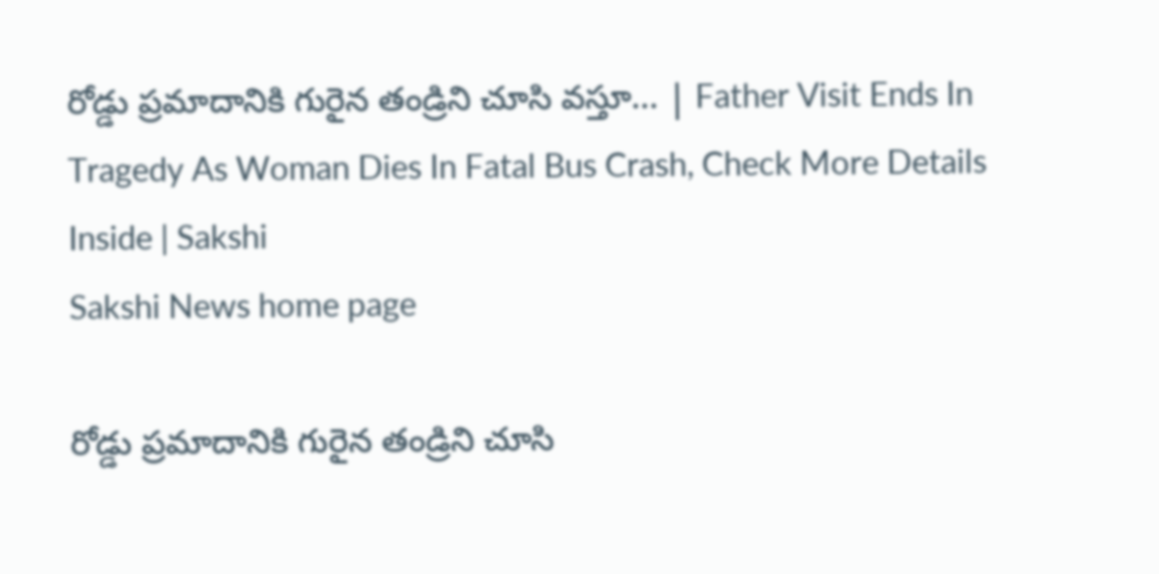రోడ్డు ప్రమాదానికి గురైన తండ్రిని చూసి వస్తూ... | Father Visit Ends In Tragedy As Woman Dies In Fatal Bus Crash, Check More Details Inside | Sakshi
Sakshi News home page

రోడ్డు ప్రమాదానికి గురైన తండ్రిని చూసి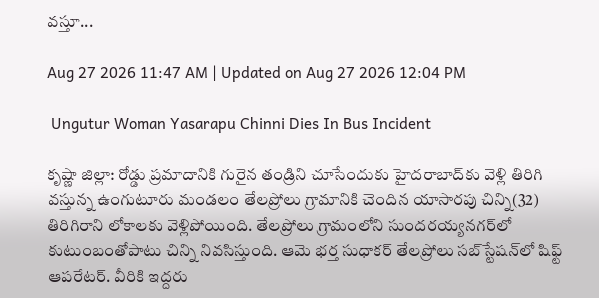వస్తూ...

Aug 27 2026 11:47 AM | Updated on Aug 27 2026 12:04 PM

 Ungutur Woman Yasarapu Chinni Dies In Bus Incident

కృష్ణా జిల్లా: రోడ్డు ప్రమాదానికి గురైన తండ్రిని చూసేందుకు హైదరాబాద్‌కు వెళ్లి తిరిగి వస్తున్న ఉంగుటూరు మండలం తేలప్రోలు గ్రామానికి చెందిన యాసారపు చిన్ని(32) తిరిగిరాని లోకాలకు వెళ్లిపోయింది. తేలప్రోలు గ్రామంలోని సుందరయ్యనగర్‌లో కుటుంబంతోపాటు చిన్ని నివసిస్తుంది. ఆమె భర్త సుధాకర్‌ తేలప్రోలు సబ్‌స్టేషన్‌లో షిఫ్ట్‌ ఆపరేటర్‌. వీరికి ఇద్దరు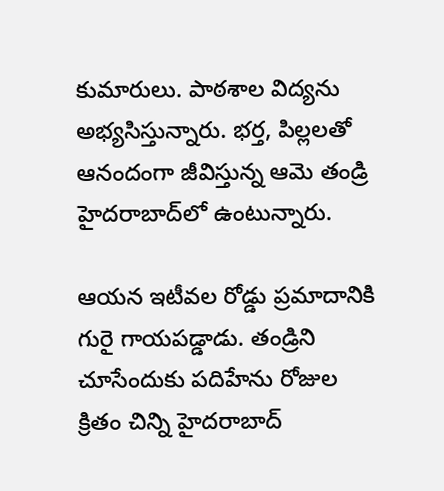కుమారులు. పాఠశాల విద్యను అభ్యసిస్తున్నారు. భర్త, పిల్లలతో ఆనందంగా జీవిస్తున్న ఆమె తండ్రి హైదరాబాద్‌లో ఉంటున్నారు.

ఆయన ఇటీవల రోడ్డు ప్రమాదానికి గురై గాయపడ్డాడు. తండ్రిని చూసేందుకు పదిహేను రోజుల క్రితం చిన్ని హైదరాబాద్‌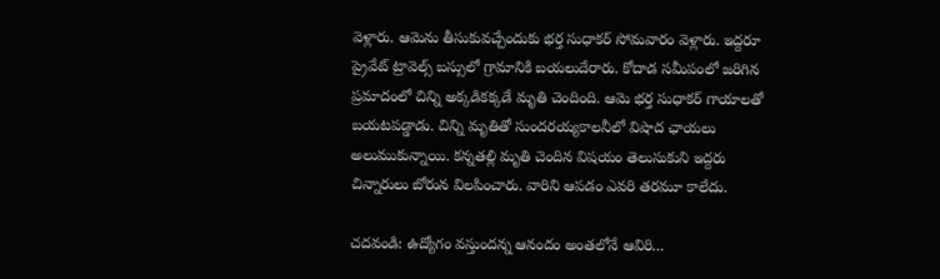వెళ్లారు. ఆమెను తీసుకువచ్చేందుకు భర్త సుధాకర్‌ సోమవారం వెళ్లారు. ఇద్దరూ ప్రైవేట్‌ ట్రావెల్స్‌ బస్సులో గ్రామానికి బయలుదేరారు. కోదాడ సమీపంలో జరిగిన ప్రమాదంలో చిన్ని అక్కడికక్కడే మృతి చెందింది. ఆమె భర్త సుధాకర్‌ గాయాలతో బయటపడ్డాడు. చిన్ని మృతితో సుందరయ్యకాలనీలో విషాద ఛాయలు అలుముకున్నాయి. కన్నతల్లి మృతి చెందిన విషయం తెలుసుకుని ఇద్దరు చిన్నారులు బోరున విలపించారు. వారిని ఆపడం ఎవరి తరమూ కాలేదు.

చదవండి: ఉద్యోగం వస్తుందన్న ఆనందం అంతలోనే ఆవిరి...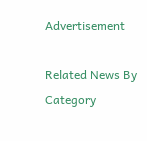Advertisement

Related News By Category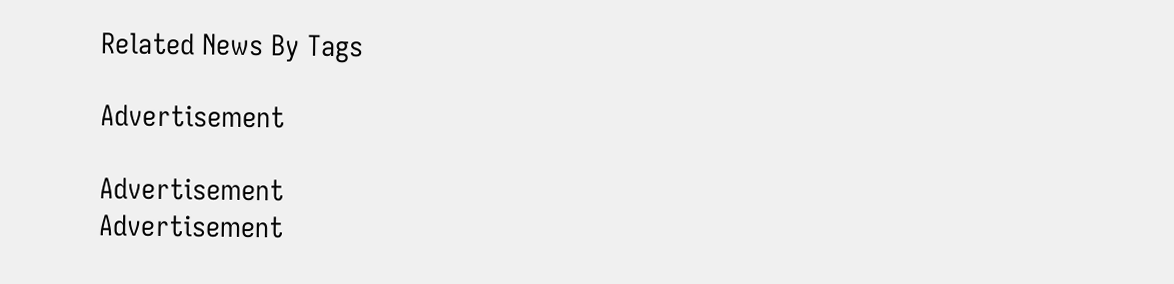Related News By Tags

Advertisement

Advertisement
Advertisement